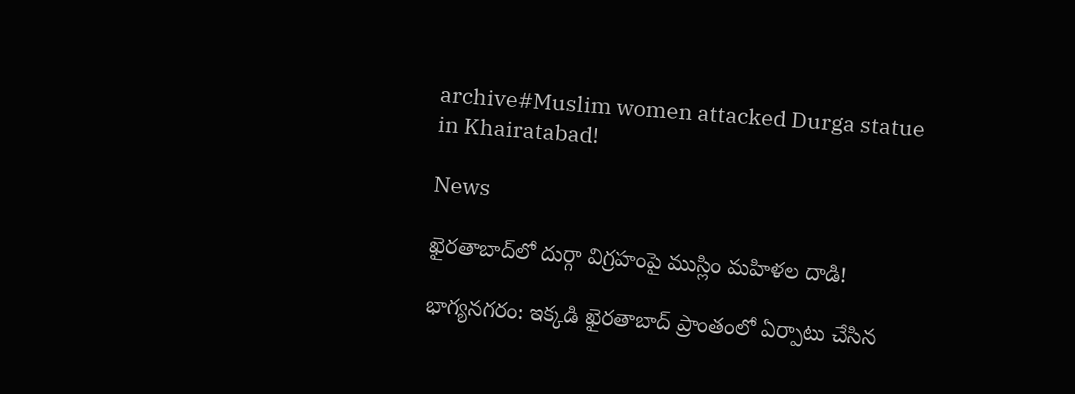archive#Muslim women attacked Durga statue in Khairatabad!

News

ఖైర‌తాబాద్‌లో దుర్గా విగ్ర‌హంపై ముస్లిం మ‌హిళ‌ల దాడి!

భాగ్య‌న‌గ‌రం: ఇక్క‌డి ఖైర‌తాబాద్ ప్రాంతంలో ఏర్పాటు చేసిన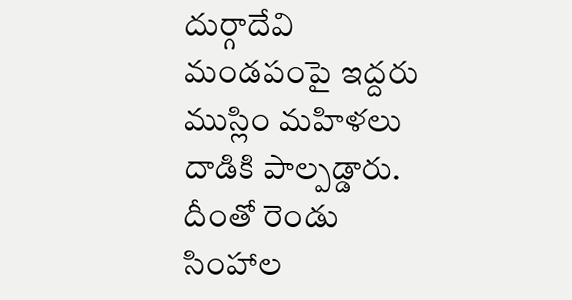దుర్గాదేవి మండ‌పంపై ఇద్ద‌రు ముస్లిం మ‌హిళ‌లు దాడికి పాల్ప‌డ్డారు. దీంతో రెండు సింహాల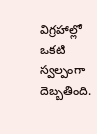విగ్ర‌హాల్లో ఒక‌టి స్వ‌ల్పంగా దెబ్బ‌తింది.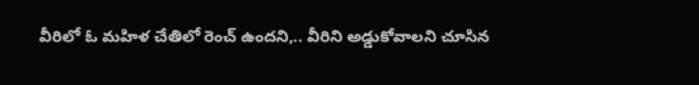వీరిలో ఓ మ‌హిళ చేతిలో రెంచ్ ఉంద‌ని,.. వీరిని అడ్డుకోవాల‌ని చూసిన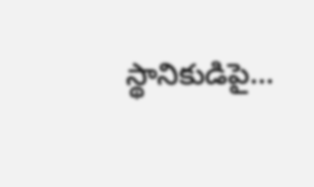స్థానికుడిపై...